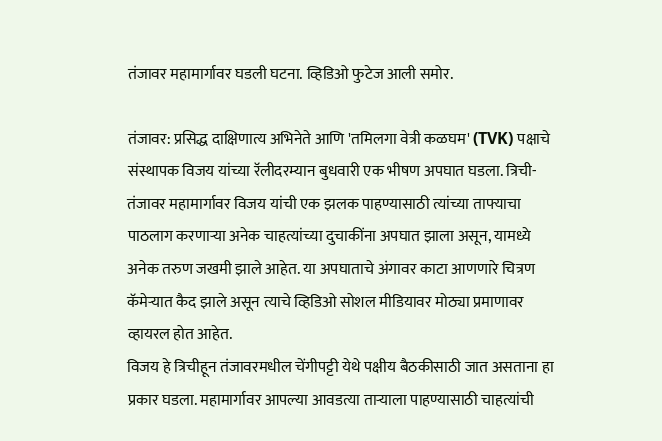तंजावर महामार्गावर घडली घटना. व्हिडिओ फुटेज आली समोर.

तंजावर: प्रसिद्ध दाक्षिणात्य अभिनेते आणि 'तमिलगा वेत्री कळघम' (TVK) पक्षाचे संस्थापक विजय यांच्या रॅलीदरम्यान बुधवारी एक भीषण अपघात घडला. त्रिची-तंजावर महामार्गावर विजय यांची एक झलक पाहण्यासाठी त्यांच्या ताफ्याचा पाठलाग करणाऱ्या अनेक चाहत्यांच्या दुचाकींना अपघात झाला असून, यामध्ये अनेक तरुण जखमी झाले आहेत. या अपघाताचे अंगावर काटा आणणारे चित्रण कॅमेऱ्यात कैद झाले असून त्याचे व्हिडिओ सोशल मीडियावर मोठ्या प्रमाणावर व्हायरल होत आहेत.
विजय हे त्रिचीहून तंजावरमधील चेंगीपट्टी येथे पक्षीय बैठकीसाठी जात असताना हा प्रकार घडला. महामार्गावर आपल्या आवडत्या ताऱ्याला पाहण्यासाठी चाहत्यांची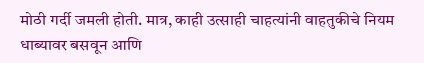मोठी गर्दी जमली होती. मात्र, काही उत्साही चाहत्यांनी वाहतुकीचे नियम धाब्यावर बसवून आणि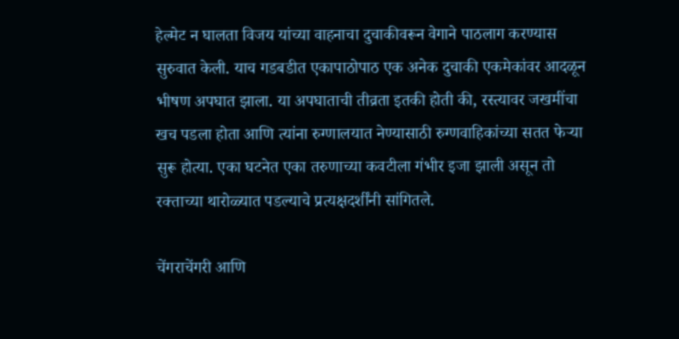हेल्मेट न घालता विजय यांच्या वाहनाचा दुचाकीवरून वेगाने पाठलाग करण्यास सुरुवात केली. याच गडबडीत एकापाठोपाठ एक अनेक दुचाकी एकमेकांवर आदळून भीषण अपघात झाला. या अपघाताची तीव्रता इतकी होती की, रस्त्यावर जखमींचा खच पडला होता आणि त्यांना रुग्णालयात नेण्यासाठी रुग्णवाहिकांच्या सतत फेऱ्या सुरू होत्या. एका घटनेत एका तरुणाच्या कवटीला गंभीर इजा झाली असून तो रक्ताच्या थारोळ्यात पडल्याचे प्रत्यक्षदर्शींनी सांगितले.

चेंगराचेंगरी आणि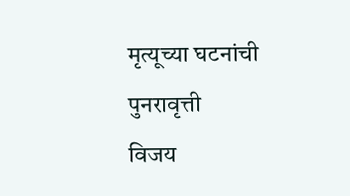मृत्यूच्या घटनांची पुनरावृत्ती
विजय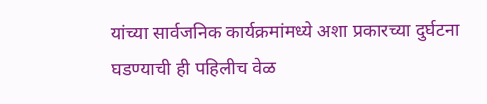यांच्या सार्वजनिक कार्यक्रमांमध्ये अशा प्रकारच्या दुर्घटना घडण्याची ही पहिलीच वेळ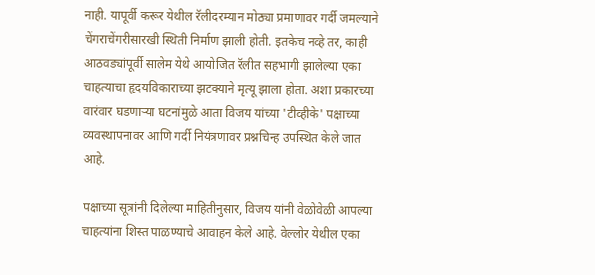नाही. यापूर्वी करूर येथील रॅलीदरम्यान मोठ्या प्रमाणावर गर्दी जमल्याने चेंगराचेंगरीसारखी स्थिती निर्माण झाली होती. इतकेच नव्हे तर, काही आठवड्यांपूर्वी सालेम येथे आयोजित रॅलीत सहभागी झालेल्या एका चाहत्याचा हृदयविकाराच्या झटक्याने मृत्यू झाला होता. अशा प्रकारच्या वारंवार घडणाऱ्या घटनांमुळे आता विजय यांच्या 'टीव्हीके' पक्षाच्या व्यवस्थापनावर आणि गर्दी नियंत्रणावर प्रश्नचिन्ह उपस्थित केले जात आहे.

पक्षाच्या सूत्रांनी दिलेल्या माहितीनुसार, विजय यांनी वेळोवेळी आपल्या चाहत्यांना शिस्त पाळण्याचे आवाहन केले आहे. वेल्लोर येथील एका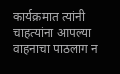कार्यक्रमात त्यांनी चाहत्यांना आपल्या वाहनाचा पाठलाग न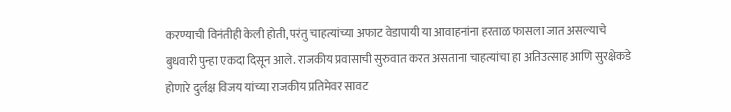करण्याची विनंतीही केली होती, परंतु चाहत्यांच्या अफाट वेडापायी या आवाहनांना हरताळ फासला जात असल्याचे बुधवारी पुन्हा एकदा दिसून आले. राजकीय प्रवासाची सुरुवात करत असताना चाहत्यांचा हा अतिउत्साह आणि सुरक्षेकडे होणारे दुर्लक्ष विजय यांच्या राजकीय प्रतिमेवर सावट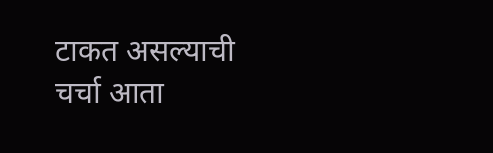टाकत असल्याची चर्चा आता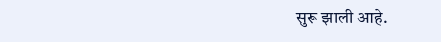सुरू झाली आहे.